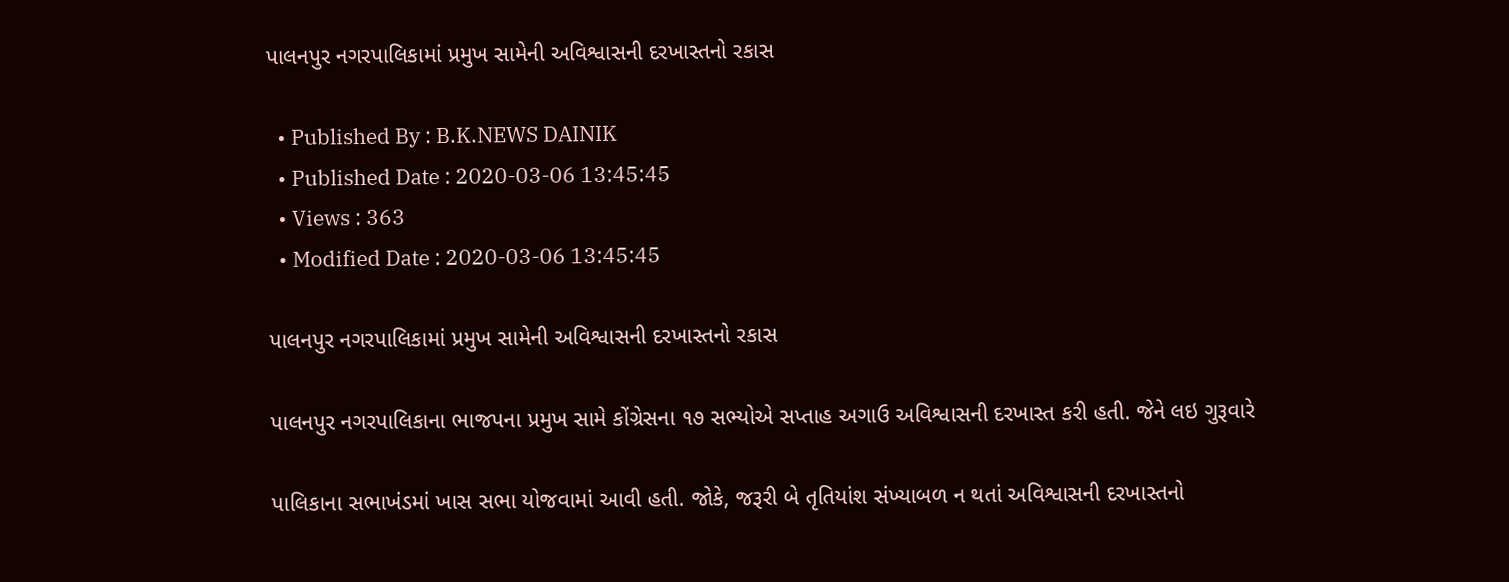પાલનપુર નગરપાલિકામાં પ્રમુખ સામેની અવિશ્વાસની દરખાસ્તનો રકાસ

  • Published By : B.K.NEWS DAINIK
  • Published Date : 2020-03-06 13:45:45
  • Views : 363
  • Modified Date : 2020-03-06 13:45:45

પાલનપુર નગરપાલિકામાં પ્રમુખ સામેની અવિશ્વાસની દરખાસ્તનો રકાસ

પાલનપુર નગરપાલિકાના ભાજપના પ્રમુખ સામે કોંગ્રેસના ૧૭ સભ્યોએ સપ્તાહ અગાઉ અવિશ્વાસની દરખાસ્ત કરી હતી. જેને લઇ ગુરૂવારે

પાલિકાના સભાખંડમાં ખાસ સભા યોજવામાં આવી હતી. જોકે, જરૂરી બે તૃતિયાંશ સંખ્યાબળ ન થતાં અવિશ્વાસની દરખાસ્તનો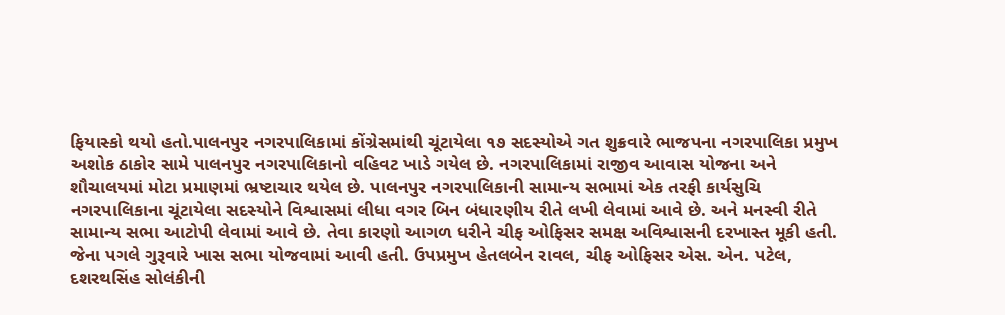ફિયાસ્કો થયો હતો.પાલનપુર નગરપાલિકામાં કોંગ્રેસમાંથી ચૂંટાયેલા ૧૭ સદસ્યોએ ગત શુક્રવારે ભાજપના નગરપાલિકા પ્રમુખ અશોક ઠાકોર સામે પાલનપુર નગરપાલિકાનો વહિવટ ખાડે ગયેલ છે. નગરપાલિકામાં રાજીવ આવાસ યોજના અને શૌચાલયમાં મોટા પ્રમાણમાં ભ્રષ્ટાચાર થયેલ છે. પાલનપુર નગરપાલિકાની સામાન્ય સભામાં એક તરફી કાર્યસુચિ નગરપાલિકાના ચૂંટાયેલા સદસ્યોને વિશ્વાસમાં લીધા વગર બિન બંધારણીય રીતે લખી લેવામાં આવે છે. અને મનસ્વી રીતે સામાન્ય સભા આટોપી લેવામાં આવે છે. તેવા કારણો આગળ ધરીને ચીફ ઓફિસર સમક્ષ અવિશ્વાસની દરખાસ્ત મૂકી હતી. જેના પગલે ગુરૂવારે ખાસ સભા યોજવામાં આવી હતી. ઉપપ્રમુખ હેતલબેન રાવલ, ચીફ ઓફિસર એસ. એન. પટેલ, દશરથસિંહ સોલંકીની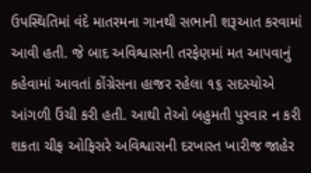ઉપસ્થિતિમાં વંદે માતરમના ગાનથી સભાની શરૂઆત કરવામાં આવી હતી. જે બાદ અવિશ્વાસની તરફેણમાં મત આપવાનું કહેવામાં આવતાં કોંગ્રેસના હાજર રહેલા ૧૬ સદસ્યોએ આંગળી ઉંચી કરી હતી. આથી તેઓ બહુમતી પુરવાર ન કરી શકતા ચીફ ઓફિસરે અવિશ્વાસની દરખાસ્ત ખારીજ જાહેર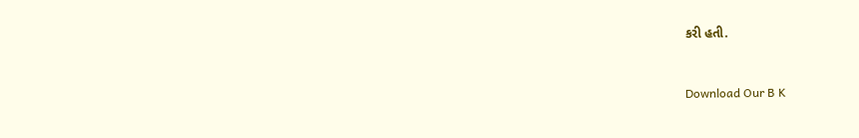કરી હતી.



Download Our B K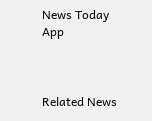News Today App



Related News